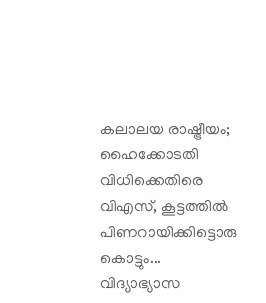കലാലയ രാഷ്ട്രീയം; ഹൈക്കോടതി വിധിക്കെതിരെ വിഎസ്, കൂട്ടത്തിൽ പിണറായിക്കിട്ടൊരു കൊട്ടും...
വിദ്യാഭ്യാസ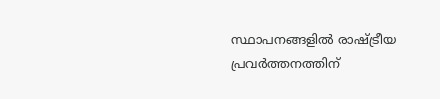സ്ഥാപനങ്ങളിൽ രാഷ്ട്രീയ പ്രവർത്തനത്തിന്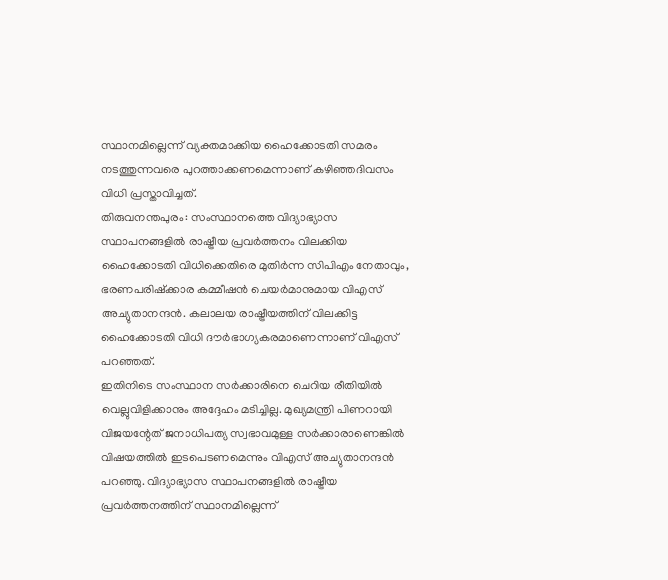സ്ഥാനമില്ലെന്ന് വ്യക്തമാക്കിയ ഹൈക്കോടതി സമരം നടത്തുന്നവരെ പുറത്താക്കണമെന്നാണ് കഴിഞ്ഞദിവസം വിധി പ്രസ്താവിച്ചത്.
തിരുവനന്തപുരം: സംസ്ഥാനത്തെ വിദ്യാഭ്യാസ സ്ഥാപനങ്ങളിൽ രാഷ്ട്രീയ പ്രവർത്തനം വിലക്കിയ ഹൈക്കോടതി വിധിക്കെതിരെ മുതിർന്ന സിപിഎം നേതാവും, ഭരണപരിഷ്ക്കാര കമ്മീഷൻ ചെയർമാനുമായ വിഎസ് അച്യുതാനന്ദൻ. കലാലയ രാഷ്ട്രീയത്തിന് വിലക്കിട്ട ഹൈക്കോടതി വിധി ദൗർഭാഗ്യകരമാണെന്നാണ് വിഎസ് പറഞ്ഞത്.
ഇതിനിടെ സംസ്ഥാന സർക്കാരിനെ ചെറിയ രീതിയിൽ വെല്ലുവിളിക്കാനും അദ്ദേഹം മടിച്ചില്ല. മുഖ്യമന്ത്രി പിണറായി വിജയന്റേത് ജനാധിപത്യ സ്വഭാവമുള്ള സർക്കാരാണെങ്കിൽ വിഷയത്തിൽ ഇടപെടണമെന്നും വിഎസ് അച്യുതാനന്ദൻ പറഞ്ഞു. വിദ്യാഭ്യാസ സ്ഥാപനങ്ങളിൽ രാഷ്ട്രീയ പ്രവർത്തനത്തിന് സ്ഥാനമില്ലെന്ന്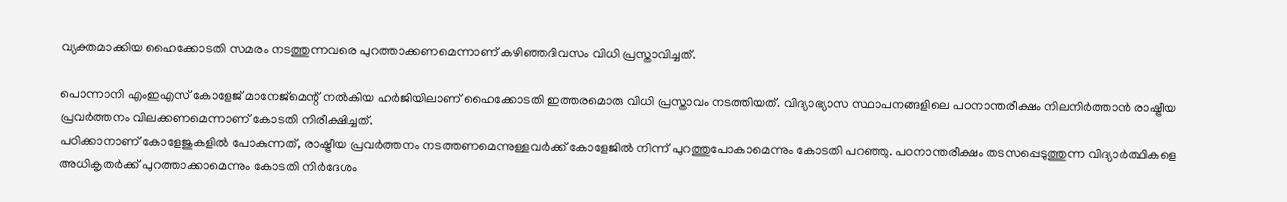വ്യക്തമാക്കിയ ഹൈക്കോടതി സമരം നടത്തുന്നവരെ പുറത്താക്കണമെന്നാണ് കഴിഞ്ഞദിവസം വിധി പ്രസ്താവിച്ചത്.

പൊന്നാനി എംഇഎസ് കോളേജ് മാനേജ്മെന്റ് നൽകിയ ഹർജിയിലാണ് ഹൈക്കോടതി ഇത്തരമൊരു വിധി പ്രസ്താവം നടത്തിയത്. വിദ്യാഭ്യാസ സ്ഥാപനങ്ങളിലെ പഠനാന്തരീക്ഷം നിലനിർത്താൻ രാഷ്ട്രീയ പ്രവർത്തനം വിലക്കണമെന്നാണ് കോടതി നിരീക്ഷിച്ചത്.
പഠിക്കാനാണ് കോളേജുകളിൽ പോകുന്നത്, രാഷ്ട്രീയ പ്രവർത്തനം നടത്തണമെന്നുള്ളവർക്ക് കോളേജിൽ നിന്ന് പുറത്തുപോകാമെന്നും കോടതി പറഞ്ഞു. പഠനാന്തരീക്ഷം തടസപ്പെടുത്തുന്ന വിദ്യാർത്ഥികളെ അധികൃതർക്ക് പുറത്താക്കാമെന്നും കോടതി നിർദേശം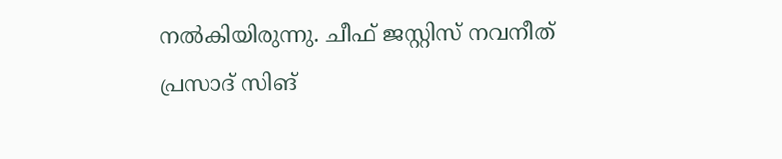നൽകിയിരുന്നു. ചീഫ് ജസ്റ്റിസ് നവനീത് പ്രസാദ് സിങ്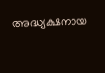അദ്ധ്യക്ഷനായ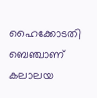ഹൈക്കോടതി ബെഞ്ചാണ് കലാലയ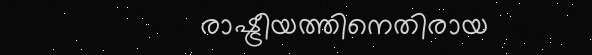രാഷ്ട്രീയത്തിനെതിരായ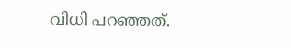വിധി പറഞ്ഞത്.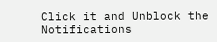Click it and Unblock the Notifications